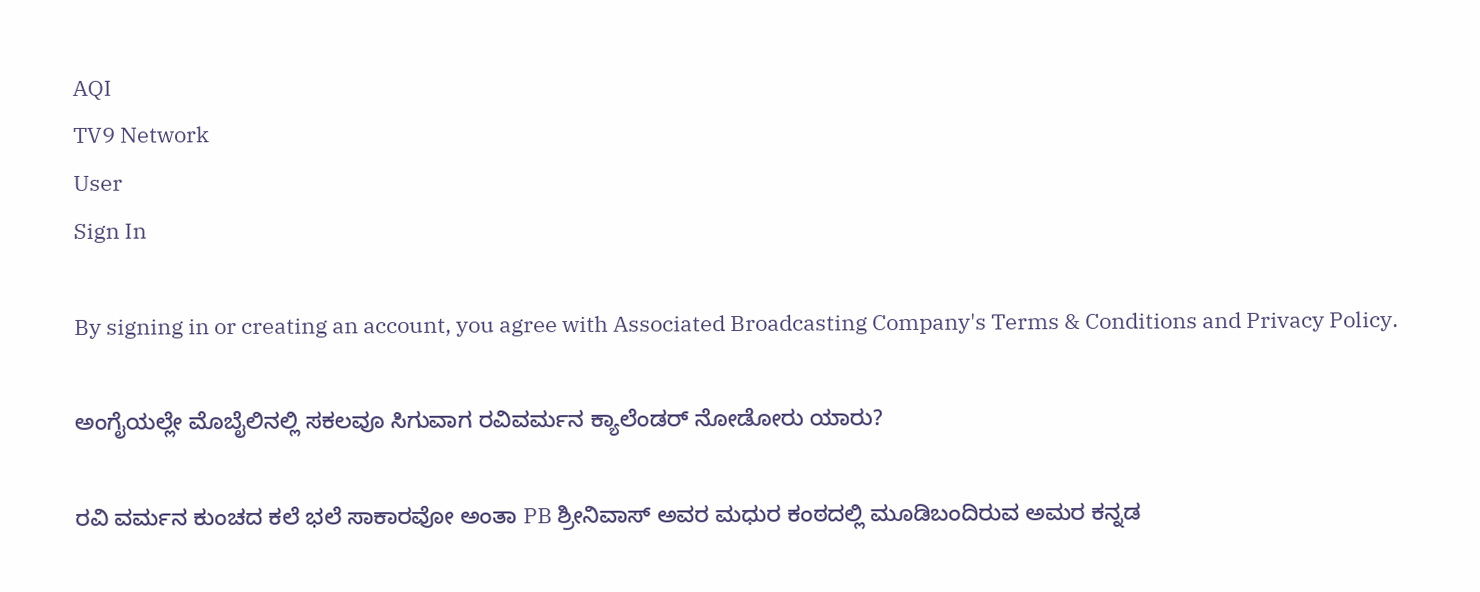AQI
TV9 Network
User
Sign In

By signing in or creating an account, you agree with Associated Broadcasting Company's Terms & Conditions and Privacy Policy.

ಅಂಗೈಯಲ್ಲೇ ಮೊಬೈಲಿನಲ್ಲಿ ಸಕಲವೂ ಸಿಗುವಾಗ ರವಿವರ್ಮನ ಕ್ಯಾಲೆಂಡರ್ ನೋಡೋರು ಯಾರು?

ರವಿ ವರ್ಮನ ಕುಂಚದ ಕಲೆ ಭಲೆ ಸಾಕಾರವೋ ಅಂತಾ PB ಶ್ರೀನಿವಾಸ್ ಅವರ ಮಧುರ ಕಂಠದಲ್ಲಿ ಮೂಡಿಬಂದಿರುವ ಅಮರ ಕನ್ನಡ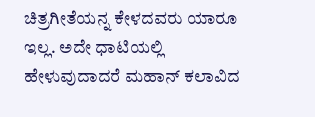ಚಿತ್ರಗೀತೆಯನ್ನ ಕೇಳದವರು ಯಾರೂ ಇಲ್ಲ. ಅದೇ ಧಾಟಿಯಲ್ಲಿ ಹೇಳುವುದಾದರೆ ಮಹಾನ್ ಕಲಾವಿದ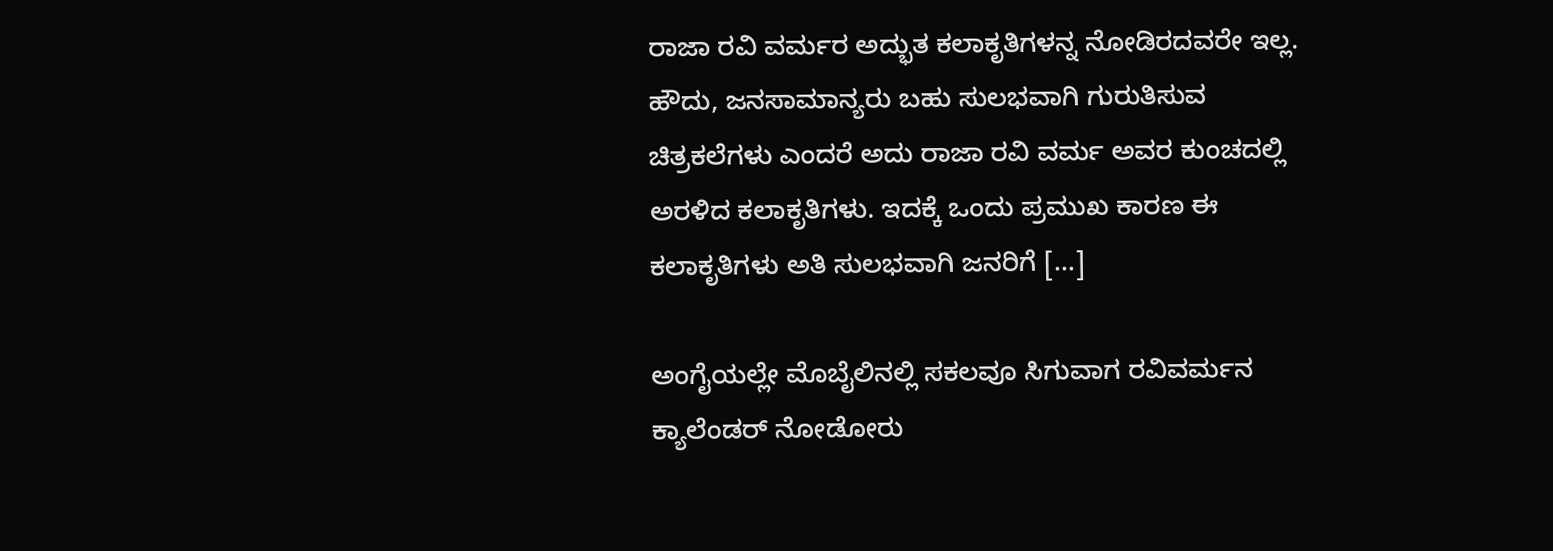ರಾಜಾ ರವಿ ವರ್ಮರ ಅದ್ಭುತ ಕಲಾಕೃತಿಗಳನ್ನ ನೋಡಿರದವರೇ ಇಲ್ಲ. ಹೌದು, ಜನಸಾಮಾನ್ಯರು ಬಹು ಸುಲಭವಾಗಿ ಗುರುತಿಸುವ ಚಿತ್ರಕಲೆಗಳು ಎಂದರೆ ಅದು ರಾಜಾ ರವಿ ವರ್ಮ ಅವರ ಕುಂಚದಲ್ಲಿ ಅರಳಿದ ಕಲಾಕೃತಿಗಳು. ಇದಕ್ಕೆ ಒಂದು ಪ್ರಮುಖ ಕಾರಣ ಈ ಕಲಾಕೃತಿಗಳು ಅತಿ ಸುಲಭವಾಗಿ ಜನರಿಗೆ […]

ಅಂಗೈಯಲ್ಲೇ ಮೊಬೈಲಿನಲ್ಲಿ ಸಕಲವೂ ಸಿಗುವಾಗ ರವಿವರ್ಮನ ಕ್ಯಾಲೆಂಡರ್ ನೋಡೋರು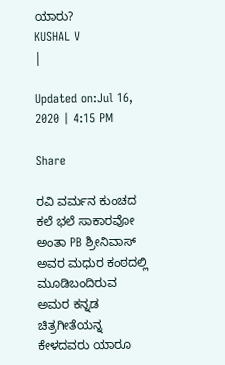ಯಾರು?
KUSHAL V
|

Updated on:Jul 16, 2020 | 4:15 PM

Share

ರವಿ ವರ್ಮನ ಕುಂಚದ ಕಲೆ ಭಲೆ ಸಾಕಾರವೋ ಅಂತಾ PB ಶ್ರೀನಿವಾಸ್ ಅವರ ಮಧುರ ಕಂಠದಲ್ಲಿ ಮೂಡಿಬಂದಿರುವ ಅಮರ ಕನ್ನಡ ಚಿತ್ರಗೀತೆಯನ್ನ ಕೇಳದವರು ಯಾರೂ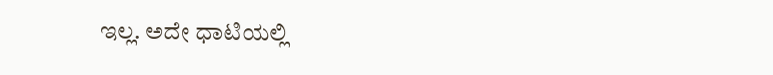ಇಲ್ಲ. ಅದೇ ಧಾಟಿಯಲ್ಲಿ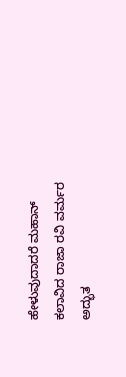ಹೇಳುವುದಾದರೆ ಮಹಾನ್ ಕಲಾವಿದ ರಾಜಾ ರವಿ ವರ್ಮರ ಅದ್ಭುತ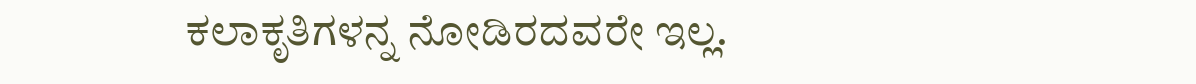ಕಲಾಕೃತಿಗಳನ್ನ ನೋಡಿರದವರೇ ಇಲ್ಲ.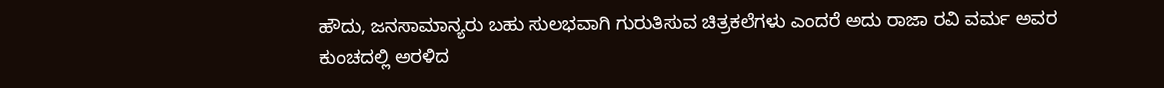ಹೌದು, ಜನಸಾಮಾನ್ಯರು ಬಹು ಸುಲಭವಾಗಿ ಗುರುತಿಸುವ ಚಿತ್ರಕಲೆಗಳು ಎಂದರೆ ಅದು ರಾಜಾ ರವಿ ವರ್ಮ ಅವರ ಕುಂಚದಲ್ಲಿ ಅರಳಿದ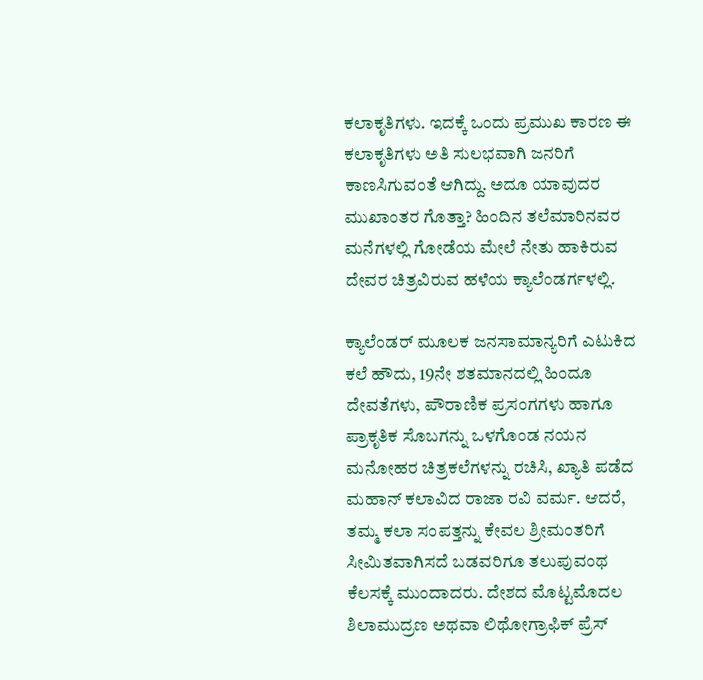ಕಲಾಕೃತಿಗಳು. ಇದಕ್ಕೆ ಒಂದು ಪ್ರಮುಖ ಕಾರಣ ಈ ಕಲಾಕೃತಿಗಳು ಅತಿ ಸುಲಭವಾಗಿ ಜನರಿಗೆ ಕಾಣಸಿಗುವಂತೆ ಆಗಿದ್ದು. ಅದೂ ಯಾವುದರ ಮುಖಾಂತರ ಗೊತ್ತಾ? ಹಿಂದಿನ ತಲೆಮಾರಿನವರ ಮನೆಗಳಲ್ಲಿ ಗೋಡೆಯ ಮೇಲೆ ನೇತು ಹಾಕಿರುವ ದೇವರ ಚಿತ್ರವಿರುವ ಹಳೆಯ ಕ್ಯಾಲೆಂಡರ್ಗಳಲ್ಲಿ.

ಕ್ಯಾಲೆಂಡರ್ ಮೂಲಕ ಜನಸಾಮಾನ್ಯರಿಗೆ ಎಟುಕಿದ ಕಲೆ ಹೌದು, 19ನೇ ಶತಮಾನದಲ್ಲಿ ಹಿಂದೂ ದೇವತೆಗಳು, ಪೌರಾಣಿಕ ಪ್ರಸಂಗಗಳು ಹಾಗೂ ಪ್ರಾಕೃತಿಕ ಸೊಬಗನ್ನು ಒಳಗೊಂಡ ನಯನ ಮನೋಹರ ಚಿತ್ರಕಲೆಗಳನ್ನು ರಚಿಸಿ, ಖ್ಯಾತಿ ಪಡೆದ ಮಹಾನ್ ಕಲಾವಿದ ರಾಜಾ ರವಿ ವರ್ಮ. ಆದರೆ, ತಮ್ಮ ಕಲಾ ಸಂಪತ್ತನ್ನು ಕೇವಲ ಶ್ರೀಮಂತರಿಗೆ ಸೀಮಿತವಾಗಿಸದೆ ಬಡವರಿಗೂ ತಲುಪುವಂಥ ಕೆಲಸಕ್ಕೆ ಮುಂದಾದರು. ದೇಶದ ಮೊಟ್ಟಮೊದಲ ಶಿಲಾಮುದ್ರಣ ಅಥವಾ ಲಿಥೋಗ್ರಾಫಿಕ್ ಪ್ರೆಸ್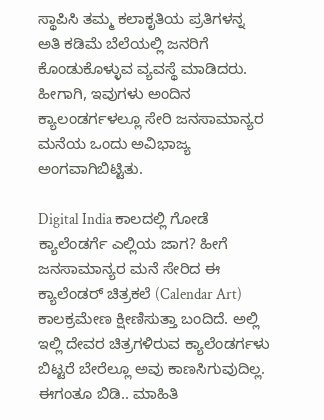ಸ್ಥಾಪಿಸಿ ತಮ್ಮ ಕಲಾಕೃತಿಯ ಪ್ರತಿಗಳನ್ನ ಅತಿ ಕಡಿಮೆ ಬೆಲೆಯಲ್ಲಿ ಜನರಿಗೆ ಕೊಂಡುಕೊಳ್ಳುವ ವ್ಯವಸ್ಥೆ ಮಾಡಿದರು. ಹೀಗಾಗಿ, ಇವುಗಳು ಅಂದಿನ ಕ್ಯಾಲಂಡರ್ಗಳಲ್ಲೂ ಸೇರಿ ಜನಸಾಮಾನ್ಯರ ಮನೆಯ ಒಂದು ಅವಿಭಾಜ್ಯ ಅಂಗವಾಗಿಬಿಟ್ಟಿತು.

Digital India ಕಾಲದಲ್ಲಿ ಗೋಡೆ ಕ್ಯಾಲೆಂಡರ್ಗೆ ಎಲ್ಲಿಯ ಜಾಗ? ಹೀಗೆ ಜನಸಾಮಾನ್ಯರ ಮನೆ ಸೇರಿದ ಈ ಕ್ಯಾಲೆಂಡರ್ ಚಿತ್ರಕಲೆ (Calendar Art) ಕಾಲಕ್ರಮೇಣ ಕ್ಷೀಣಿಸುತ್ತಾ ಬಂದಿದೆ. ಅಲ್ಲಿ ಇಲ್ಲಿ ದೇವರ ಚಿತ್ರಗಳಿರುವ ಕ್ಯಾಲೆಂಡರ್ಗಳು ಬಿಟ್ಟರೆ ಬೇರೆಲ್ಲೂ ಅವು ಕಾಣಸಿಗುವುದಿಲ್ಲ. ಈಗಂತೂ ಬಿಡಿ.. ಮಾಹಿತಿ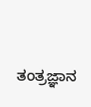ತಂತ್ರಜ್ಞಾನ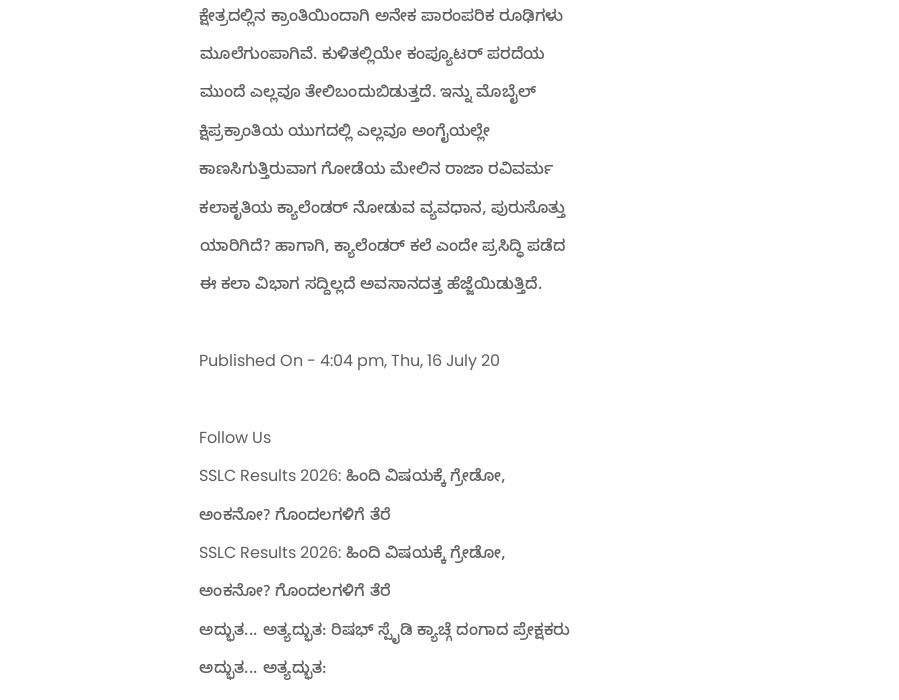ಕ್ಷೇತ್ರದಲ್ಲಿನ ಕ್ರಾಂತಿಯಿಂದಾಗಿ ಅನೇಕ ಪಾರಂಪರಿಕ ರೂಢಿಗಳು ಮೂಲೆಗುಂಪಾಗಿವೆ. ಕುಳಿತಲ್ಲಿಯೇ ಕಂಪ್ಯೂಟರ್ ಪರದೆಯ ಮುಂದೆ ಎಲ್ಲವೂ ತೇಲಿಬಂದುಬಿಡುತ್ತದೆ. ಇನ್ನು ಮೊಬೈಲ್ ಕ್ಷಿಪ್ರಕ್ರಾಂತಿಯ ಯುಗದಲ್ಲಿ ಎಲ್ಲವೂ ಅಂಗೈಯಲ್ಲೇ ಕಾಣಸಿಗುತ್ತಿರುವಾಗ ಗೋಡೆಯ ಮೇಲಿನ ರಾಜಾ ರವಿವರ್ಮ ಕಲಾಕೃತಿಯ ಕ್ಯಾಲೆಂಡರ್ ನೋಡುವ ವ್ಯವಧಾನ, ಪುರುಸೊತ್ತು ಯಾರಿಗಿದೆ? ಹಾಗಾಗಿ, ಕ್ಯಾಲೆಂಡರ್ ಕಲೆ ಎಂದೇ ಪ್ರಸಿದ್ಧಿ ಪಡೆದ ಈ ಕಲಾ ವಿಭಾಗ ಸದ್ದಿಲ್ಲದೆ ಅವಸಾನದತ್ತ ಹೆಜ್ಜೆಯಿಡುತ್ತಿದೆ.

Published On - 4:04 pm, Thu, 16 July 20

Follow Us
SSLC Results 2026: ಹಿಂದಿ ವಿಷಯಕ್ಕೆ ಗ್ರೇಡೋ, ಅಂಕನೋ? ಗೊಂದಲಗಳಿಗೆ ತೆರೆ
SSLC Results 2026: ಹಿಂದಿ ವಿಷಯಕ್ಕೆ ಗ್ರೇಡೋ, ಅಂಕನೋ? ಗೊಂದಲಗಳಿಗೆ ತೆರೆ
ಅದ್ಭುತ... ಅತ್ಯದ್ಭುತ: ರಿಷಭ್ ಸ್ಪೈಡಿ ಕ್ಯಾಚ್ಗೆ ದಂಗಾದ ಪ್ರೇಕ್ಷಕರು
ಅದ್ಭುತ... ಅತ್ಯದ್ಭುತ: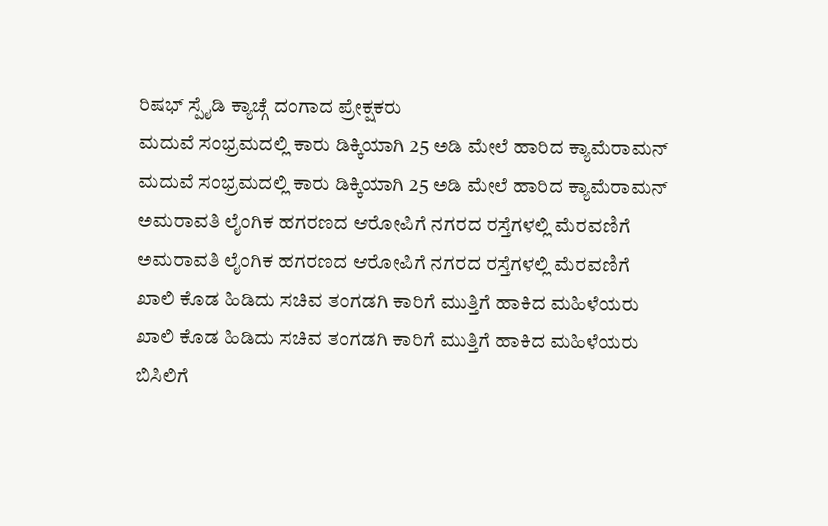ರಿಷಭ್ ಸ್ಪೈಡಿ ಕ್ಯಾಚ್ಗೆ ದಂಗಾದ ಪ್ರೇಕ್ಷಕರು
ಮದುವೆ ಸಂಭ್ರಮದಲ್ಲಿ ಕಾರು ಡಿಕ್ಕಿಯಾಗಿ 25 ಅಡಿ ಮೇಲೆ ಹಾರಿದ ಕ್ಯಾಮೆರಾಮನ್
ಮದುವೆ ಸಂಭ್ರಮದಲ್ಲಿ ಕಾರು ಡಿಕ್ಕಿಯಾಗಿ 25 ಅಡಿ ಮೇಲೆ ಹಾರಿದ ಕ್ಯಾಮೆರಾಮನ್
ಅಮರಾವತಿ ಲೈಂಗಿಕ ಹಗರಣದ ಆರೋಪಿಗೆ ನಗರದ ರಸ್ತೆಗಳಲ್ಲಿ ಮೆರವಣಿಗೆ
ಅಮರಾವತಿ ಲೈಂಗಿಕ ಹಗರಣದ ಆರೋಪಿಗೆ ನಗರದ ರಸ್ತೆಗಳಲ್ಲಿ ಮೆರವಣಿಗೆ
ಖಾಲಿ ಕೊಡ ಹಿಡಿದು ಸಚಿವ ತಂಗಡಗಿ ಕಾರಿಗೆ ಮುತ್ತಿಗೆ ಹಾಕಿದ ಮಹಿಳೆಯರು
ಖಾಲಿ ಕೊಡ ಹಿಡಿದು ಸಚಿವ ತಂಗಡಗಿ ಕಾರಿಗೆ ಮುತ್ತಿಗೆ ಹಾಕಿದ ಮಹಿಳೆಯರು
ಬಿಸಿಲಿಗೆ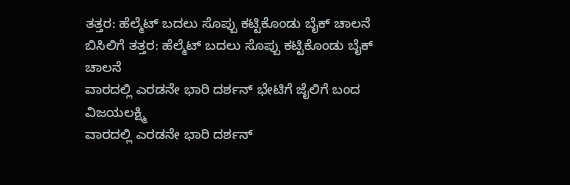ತತ್ತರ: ಹೆಲ್ಮೆಟ್ ಬದಲು ಸೊಪ್ಪು ಕಟ್ಟಿಕೊಂಡು ಬೈಕ್ ಚಾಲನೆ
ಬಿಸಿಲಿಗೆ ತತ್ತರ: ಹೆಲ್ಮೆಟ್ ಬದಲು ಸೊಪ್ಪು ಕಟ್ಟಿಕೊಂಡು ಬೈಕ್ ಚಾಲನೆ
ವಾರದಲ್ಲಿ ಎರಡನೇ ಭಾರಿ ದರ್ಶನ್ ಭೇಟಿಗೆ ಜೈಲಿಗೆ ಬಂದ ವಿಜಯಲಕ್ಷ್ಮಿ
ವಾರದಲ್ಲಿ ಎರಡನೇ ಭಾರಿ ದರ್ಶನ್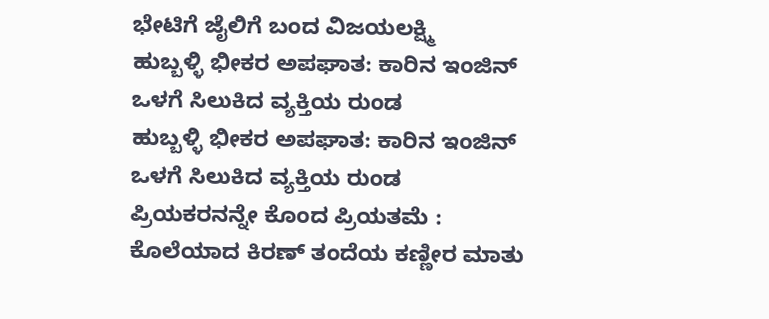ಭೇಟಿಗೆ ಜೈಲಿಗೆ ಬಂದ ವಿಜಯಲಕ್ಷ್ಮಿ
ಹುಬ್ಬಳ್ಳಿ ಭೀಕರ ಅಪಘಾತ: ಕಾರಿನ ಇಂಜಿನ್ ಒಳಗೆ ಸಿಲುಕಿದ ವ್ಯಕ್ತಿಯ ರುಂಡ
ಹುಬ್ಬಳ್ಳಿ ಭೀಕರ ಅಪಘಾತ: ಕಾರಿನ ಇಂಜಿನ್ ಒಳಗೆ ಸಿಲುಕಿದ ವ್ಯಕ್ತಿಯ ರುಂಡ
ಪ್ರಿಯಕರನನ್ನೇ ಕೊಂದ ಪ್ರಿಯತಮೆ : ಕೊಲೆಯಾದ ಕಿರಣ್ ತಂದೆಯ ಕಣ್ಣೀರ ಮಾತು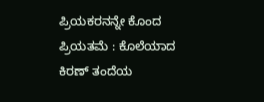ಪ್ರಿಯಕರನನ್ನೇ ಕೊಂದ ಪ್ರಿಯತಮೆ : ಕೊಲೆಯಾದ ಕಿರಣ್ ತಂದೆಯ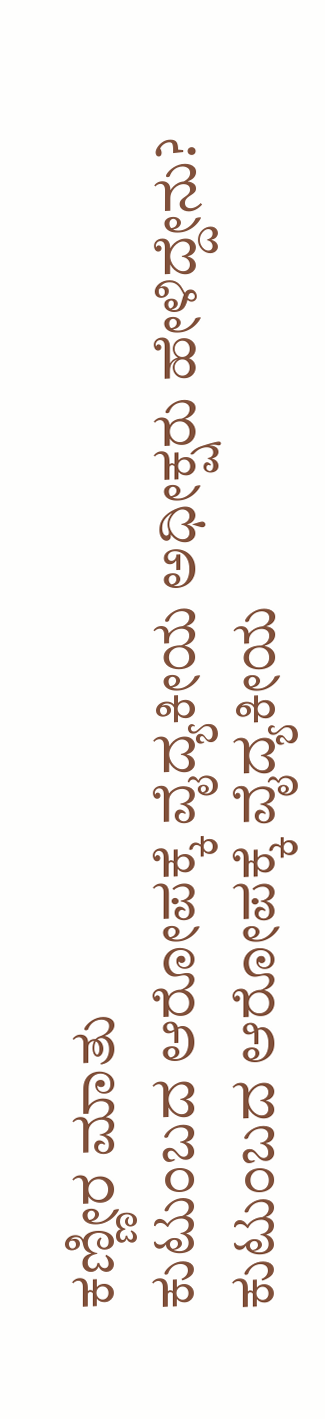ಕಣ್ಣೀರ ಮಾತು
ಕುಟುಂಬದ ಆರೋಪಕ್ಕೆ ವೈದ್ಯಕೀಯ ಅಧೀಕ್ಷರು ಹೇಳಿದ್ದೇನು?
ಕುಟುಂಬದ ಆರೋಪಕ್ಕೆ ವೈದ್ಯಕೀಯ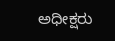ಅಧೀಕ್ಷರು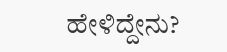ಹೇಳಿದ್ದೇನು?